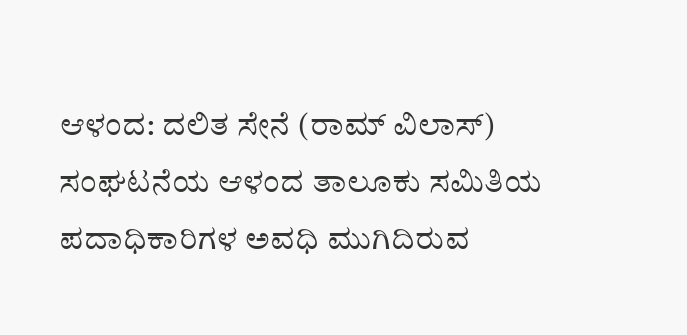ಆಳಂದ: ದಲಿತ ಸೇನೆ (ರಾಮ್ ವಿಲಾಸ್) ಸಂಘಟನೆಯ ಆಳಂದ ತಾಲೂಕು ಸಮಿತಿಯ ಪದಾಧಿಕಾರಿಗಳ ಅವಧಿ ಮುಗಿದಿರುವ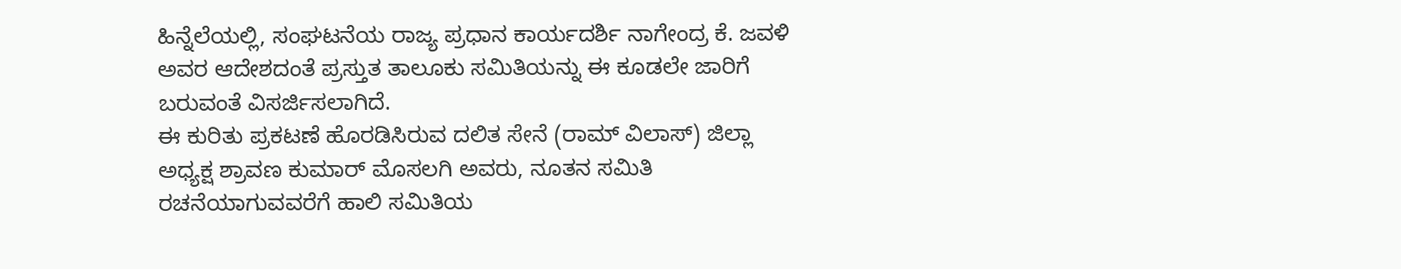ಹಿನ್ನೆಲೆಯಲ್ಲಿ, ಸಂಘಟನೆಯ ರಾಜ್ಯ ಪ್ರಧಾನ ಕಾರ್ಯದರ್ಶಿ ನಾಗೇಂದ್ರ ಕೆ. ಜವಳಿ ಅವರ ಆದೇಶದಂತೆ ಪ್ರಸ್ತುತ ತಾಲೂಕು ಸಮಿತಿಯನ್ನು ಈ ಕೂಡಲೇ ಜಾರಿಗೆ ಬರುವಂತೆ ವಿಸರ್ಜಿಸಲಾಗಿದೆ.
ಈ ಕುರಿತು ಪ್ರಕಟಣೆ ಹೊರಡಿಸಿರುವ ದಲಿತ ಸೇನೆ (ರಾಮ್ ವಿಲಾಸ್) ಜಿಲ್ಲಾ ಅಧ್ಯಕ್ಷ ಶ್ರಾವಣ ಕುಮಾರ್ ಮೊಸಲಗಿ ಅವರು, ನೂತನ ಸಮಿತಿ ರಚನೆಯಾಗುವವರೆಗೆ ಹಾಲಿ ಸಮಿತಿಯ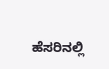ಹೆಸರಿನಲ್ಲಿ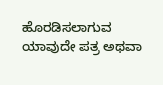ಹೊರಡಿಸಲಾಗುವ ಯಾವುದೇ ಪತ್ರ ಅಥವಾ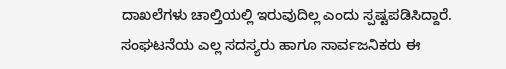ದಾಖಲೆಗಳು ಚಾಲ್ತಿಯಲ್ಲಿ ಇರುವುದಿಲ್ಲ ಎಂದು ಸ್ಪಷ್ಟಪಡಿಸಿದ್ದಾರೆ. ಸಂಘಟನೆಯ ಎಲ್ಲ ಸದಸ್ಯರು ಹಾಗೂ ಸಾರ್ವಜನಿಕರು ಈ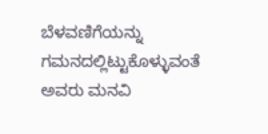ಬೆಳವಣಿಗೆಯನ್ನು ಗಮನದಲ್ಲಿಟ್ಟುಕೊಳ್ಳುವಂತೆ ಅವರು ಮನವಿ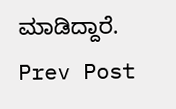ಮಾಡಿದ್ದಾರೆ.
Prev Post